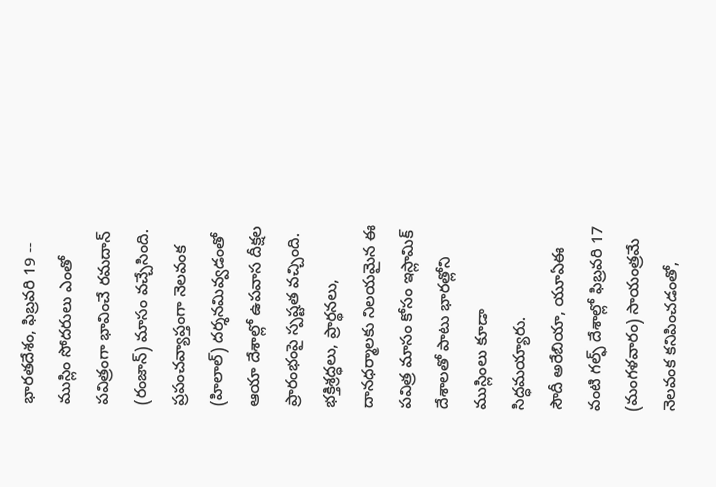భారతదేశం, ఫిబ్రవరి 19 -- ముస్లిం సోదరులు ఎంతో పవిత్రంగా భావించే రమదాన్ (రంజాన్) మాసం వచ్చేసింది. ప్రపంచవ్యాప్తంగా నెలవంక (హిలాల్) దర్శనమివ్వడంతో ఆయా దేశాల్లో ఉపవాస దీక్షల ప్రారంభంపై స్పష్టత వచ్చింది. భక్తిశ్రద్ధలు, ప్రార్థనలు, దానధర్మాలకు నిలయమైన ఈ పవిత్ర మాసం కోసం ఇస్లామిక్ దేశాలతో పాటు భారత్లోని ముస్లింలు కూడా సిద్ధమయ్యారు.
సౌదీ అరేబియా, యూఏఈ వంటి గల్ఫ్ దేశాల్లో ఫిబ్రవరి 17 (మంగళవారం) సాయంత్రమే నెలవంక కనిపించడంతో,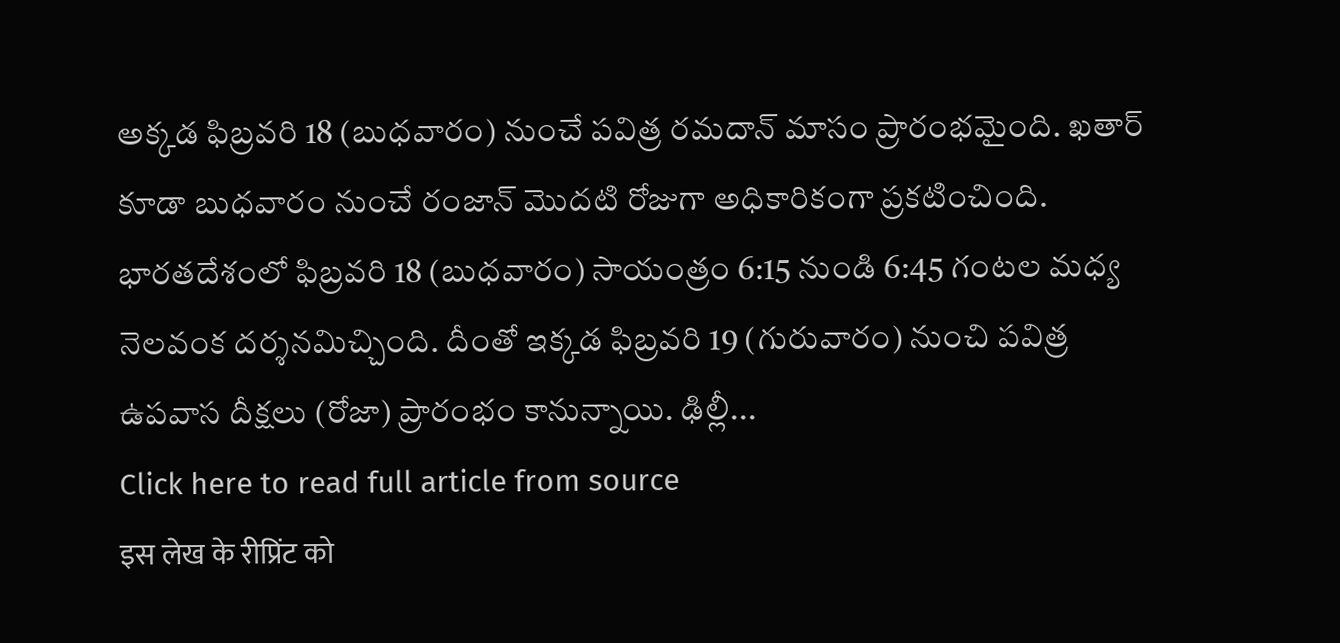అక్కడ ఫిబ్రవరి 18 (బుధవారం) నుంచే పవిత్ర రమదాన్ మాసం ప్రారంభమైంది. ఖతార్ కూడా బుధవారం నుంచే రంజాన్ మొదటి రోజుగా అధికారికంగా ప్రకటించింది.
భారతదేశంలో ఫిబ్రవరి 18 (బుధవారం) సాయంత్రం 6:15 నుండి 6:45 గంటల మధ్య నెలవంక దర్శనమిచ్చింది. దీంతో ఇక్కడ ఫిబ్రవరి 19 (గురువారం) నుంచి పవిత్ర ఉపవాస దీక్షలు (రోజా) ప్రారంభం కానున్నాయి. ఢిల్లీ...
Click here to read full article from source
इस लेख के रीप्रिंट को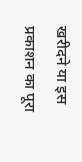खरीदने या इस प्रकाशन का पूरा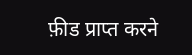फ़ीड प्राप्त करने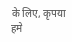के लिए, कृपया
हमे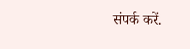संपर्क करें.